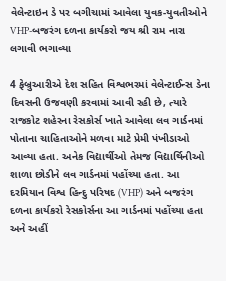વેલેન્ટાઇન ડે પર બગીચામાં આવેલા યુવક-યુવતીઓને VHP-બજરંગ દળના કાર્યકરો જય શ્રી રામ નારા લગાવી ભગાવ્યા

4 ફેબ્રુઆરીએ દેશ સહિત વિશ્વભરમાં વેલેન્ટાઈન્સ ડેના દિવસની ઉજવણી કરવામાં આવી રહી છે, ત્યારે રાજકોટ શહેરના રેસકોર્સ ખાતે આવેલા લવ ગાર્ડનમાં પોતાના ચાહિતાઓને મળવા માટે પ્રેમી પંખીડાઓ આવ્યા હતા. અનેક વિદ્યાર્થીઓ તેમજ વિદ્યાર્થિનીઓ શાળા છોડીને લવ ગાર્ડનમાં પહોંચ્યા હતા. આ દરમિયાન વિશ્વ હિન્દુ પરિષદ (VHP) અને બજરંગ દળના કાર્યકરો રેસકોર્સના આ ગાર્ડનમાં પહોંચ્યા હતા અને અહીં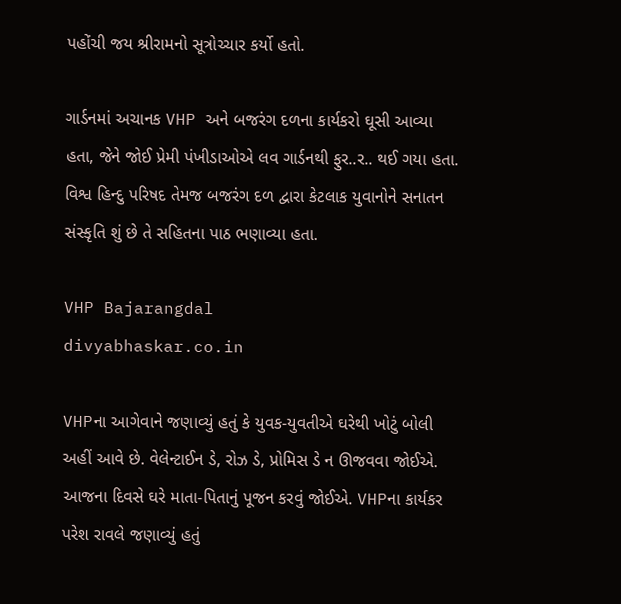પહોંચી જય શ્રીરામનો સૂત્રોચ્ચાર કર્યો હતો.

ગાર્ડનમાં અચાનક VHP અને બજરંગ દળના કાર્યકરો ઘૂસી આવ્યા હતા, જેને જોઈ પ્રેમી પંખીડાઓએ લવ ગાર્ડનથી ફુર..ર.. થઈ ગયા હતા. વિશ્વ હિન્દુ પરિષદ તેમજ બજરંગ દળ દ્વારા કેટલાક યુવાનોને સનાતન સંસ્કૃતિ શું છે તે સહિતના પાઠ ભણાવ્યા હતા.

VHP Bajarangdal
divyabhaskar.co.in

VHPના આગેવાને જણાવ્યું હતું કે યુવક-યુવતીએ ઘરેથી ખોટું બોલી અહીં આવે છે. વેલેન્ટાઈન ડે, રોઝ ડે, પ્રોમિસ ડે ન ઊજવવા જોઈએ. આજના દિવસે ઘરે માતા-પિતાનું પૂજન કરવું જોઈએ. VHPના કાર્યકર પરેશ રાવલે જણાવ્યું હતું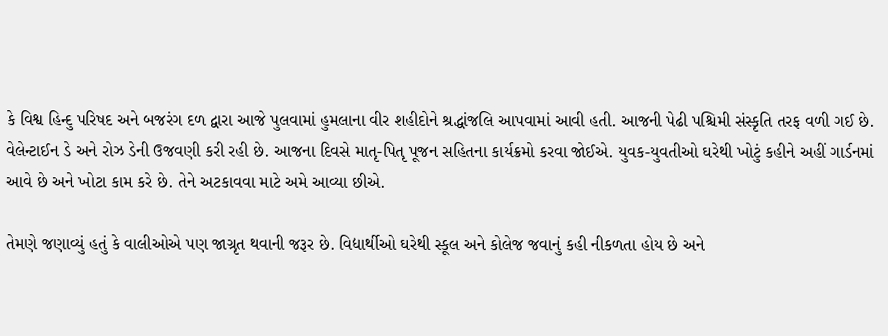કે વિશ્વ હિન્દુ પરિષદ અને બજરંગ દળ દ્વારા આજે પુલવામાં હુમલાના વીર શહીદોને શ્રદ્ધાંજલિ આપવામાં આવી હતી. આજની પેઢી પશ્ચિમી સંસ્કૃતિ તરફ વળી ગઈ છે. વેલેન્ટાઈન ડે અને રોઝ ડેની ઉજવણી કરી રહી છે. આજના દિવસે માતૃ-પિતૃ પૂજન સહિતના કાર્યક્રમો કરવા જોઈએ. યુવક-યુવતીઓ ઘરેથી ખોટું કહીને અહીં ગાર્ડનમાં આવે છે અને ખોટા કામ કરે છે. તેને અટકાવવા માટે અમે આવ્યા છીએ.

તેમણે જણાવ્યું હતું કે વાલીઓએ પણ જાગ્રૃત થવાની જરૂર છે. વિદ્યાર્થીઓ ઘરેથી સ્કૂલ અને કોલેજ જવાનું કહી નીકળતા હોય છે અને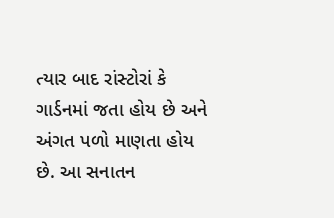ત્યાર બાદ રાંસ્ટોરાં કે ગાર્ડનમાં જતા હોય છે અને અંગત પળો માણતા હોય છે. આ સનાતન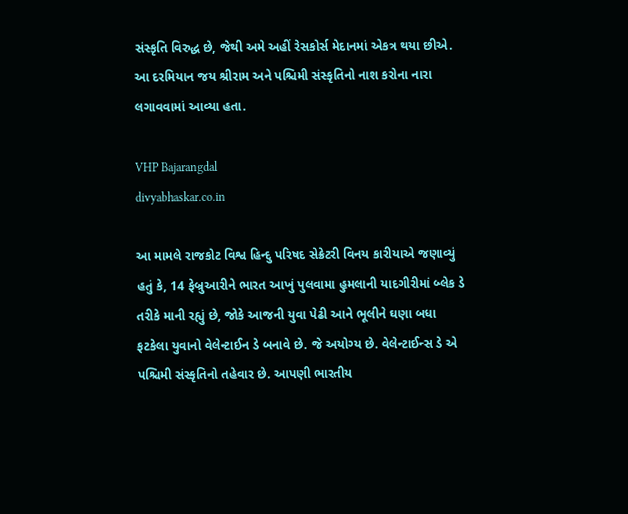સંસ્કૃતિ વિરુદ્ધ છે, જેથી અમે અહીં રેસકોર્સ મેદાનમાં એકત્ર થયા છીએ. આ દરમિયાન જય શ્રીરામ અને પશ્ચિમી સંસ્કૃતિનો નાશ કરોના નારા લગાવવામાં આવ્યા હતા.

VHP Bajarangdal
divyabhaskar.co.in

આ મામલે રાજકોટ વિશ્વ હિન્દુ પરિષદ સેક્રેટરી વિનય કારીયાએ જણાવ્યું હતું કે, 14 ફેબ્રુઆરીને ભારત આખું પુલવામા હુમલાની યાદગીરીમાં બ્લેક ડે તરીકે માની રહ્યું છે, જોકે આજની યુવા પેઢી આને ભૂલીને ઘણા બધા ફટકેલા યુવાનો વેલેન્ટાઈન ડે બનાવે છે. જે અયોગ્ય છે. વેલેન્ટાઈન્સ ડે એ પશ્ચિમી સંસ્કૃતિનો તહેવાર છે. આપણી ભારતીય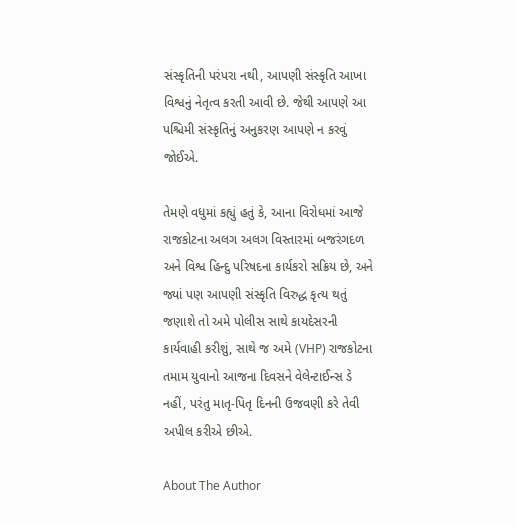સંસ્કૃતિની પરંપરા નથી, આપણી સંસ્કૃતિ આખા વિશ્વનું નેતૃત્વ કરતી આવી છે. જેથી આપણે આ પશ્ચિમી સંસ્કૃતિનું અનુકરણ આપણે ન કરવું જોઈએ.

તેમણે વધુમાં કહ્યું હતું કે, આના વિરોધમાં આજે રાજકોટના અલગ અલગ વિસ્તારમાં બજરંગદળ અને વિશ્વ હિન્દુ પરિષદના કાર્યકરો સક્રિય છે, અને જ્યાં પણ આપણી સંસ્કૃતિ વિરુદ્ધ કૃત્ય થતું જણાશે તો અમે પોલીસ સાથે કાયદેસરની કાર્યવાહી કરીશું, સાથે જ અમે (VHP) રાજકોટના તમામ યુવાનો આજના દિવસને વેલેન્ટાઈન્સ ડે નહીં, પરંતુ માતૃ-પિતૃ દિનની ઉજવણી કરે તેવી અપીલ કરીએ છીએ.

About The Author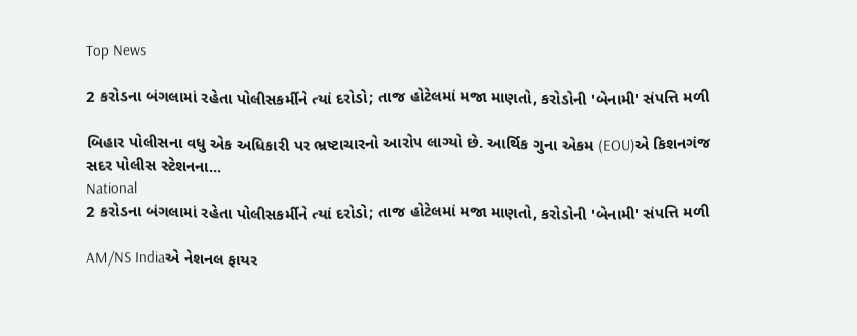Top News

2 કરોડના બંગલામાં રહેતા પોલીસકર્મીને ત્યાં દરોડો; તાજ હોટેલમાં મજા માણતો, કરોડોની 'બેનામી' સંપત્તિ મળી

બિહાર પોલીસના વધુ એક અધિકારી પર ભ્રષ્ટાચારનો આરોપ લાગ્યો છે. આર્થિક ગુના એકમ (EOU)એ કિશનગંજ સદર પોલીસ સ્ટેશનના...
National
2 કરોડના બંગલામાં રહેતા પોલીસકર્મીને ત્યાં દરોડો; તાજ હોટેલમાં મજા માણતો, કરોડોની 'બેનામી' સંપત્તિ મળી

AM/NS Indiaએ નેશનલ ફાયર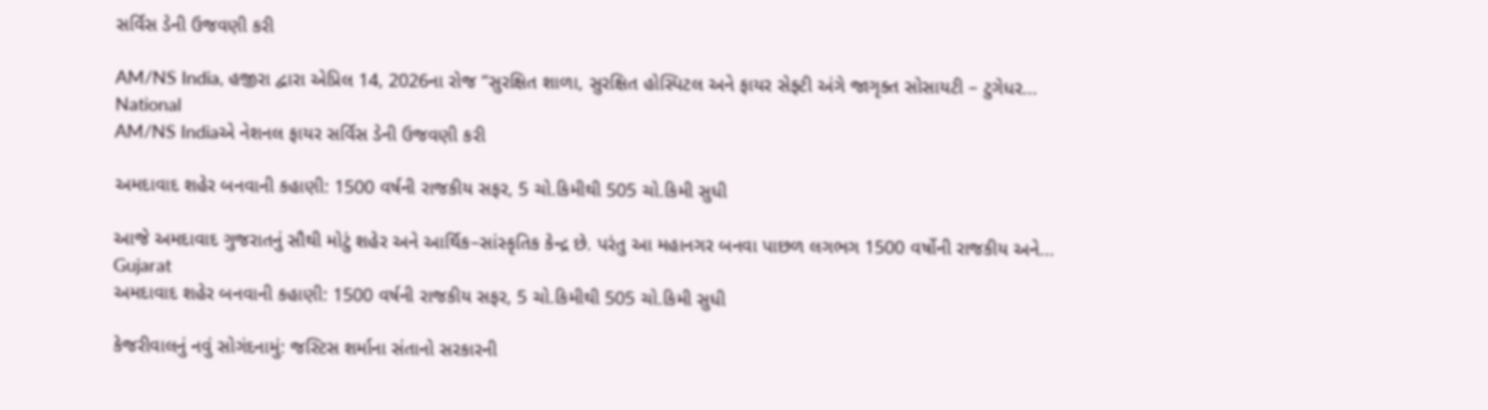સર્વિસ ડેની ઉજવણી કરી

AM/NS India, હજીરા દ્વારા એપ્રિલ 14, 2026ના રોજ “સુરક્ષિત શાળા, સુરક્ષિત હોસ્પિટલ અને ફાયર સેફ્ટી અંગે જાગૃક્ત સોસાયટી – ટુગેધર...
National
AM/NS Indiaએ નેશનલ ફાયર સર્વિસ ડેની ઉજવણી કરી

અમદાવાદ શહેર બનવાની કહાણી: 1500 વર્ષની રાજકીય સફર, 5 ચો.કિમીથી 505 ચો.કિમી સુધી

આજે અમદાવાદ ગુજરાતનું સૌથી મોટું શહેર અને આર્થિક–સાંસ્કૃતિક કેન્દ્ર છે. પરંતુ આ મહાનગર બનવા પાછળ લગભગ 1500 વર્ષોની રાજકીય અને...
Gujarat
અમદાવાદ શહેર બનવાની કહાણી: 1500 વર્ષની રાજકીય સફર, 5 ચો.કિમીથી 505 ચો.કિમી સુધી

કેજરીવાલનું નવું સોગંદનામું: જસ્ટિસ શર્માના સંતાનો સરકારની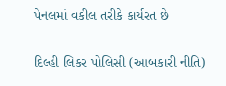પેનલમાં વકીલ તરીકે કાર્યરત છે

દિલ્હી લિકર પોલિસી (આબકારી નીતિ)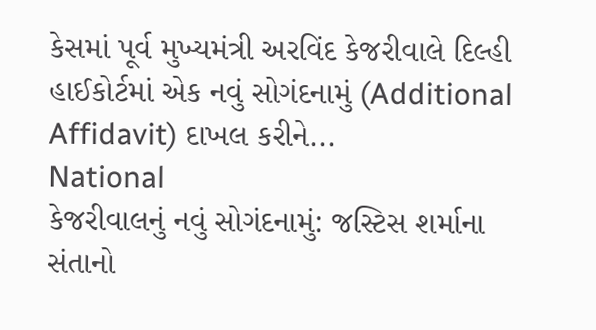કેસમાં પૂર્વ મુખ્યમંત્રી અરવિંદ કેજરીવાલે દિલ્હી હાઈકોર્ટમાં એક નવું સોગંદનામું (Additional Affidavit) દાખલ કરીને...
National
કેજરીવાલનું નવું સોગંદનામું: જસ્ટિસ શર્માના સંતાનો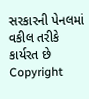સરકારની પેનલમાં વકીલ તરીકે કાર્યરત છે
Copyright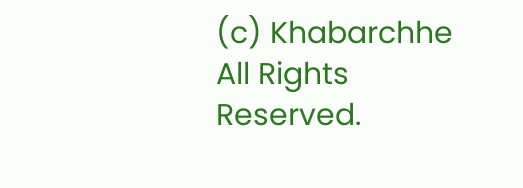(c) Khabarchhe All Rights Reserved.